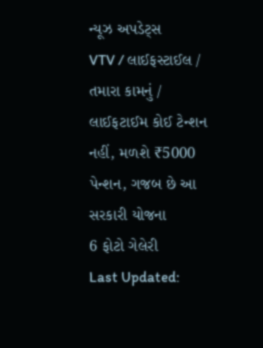ન્યૂઝ અપડેટ્સ
VTV / લાઈફસ્ટાઈલ / તમારા કામનું / લાઈફટાઈમ કોઈ ટેન્શન નહીં, મળશે ₹5000 પેન્શન, ગજબ છે આ સરકારી યોજના
6 ફોટો ગેલેરી
Last Updated: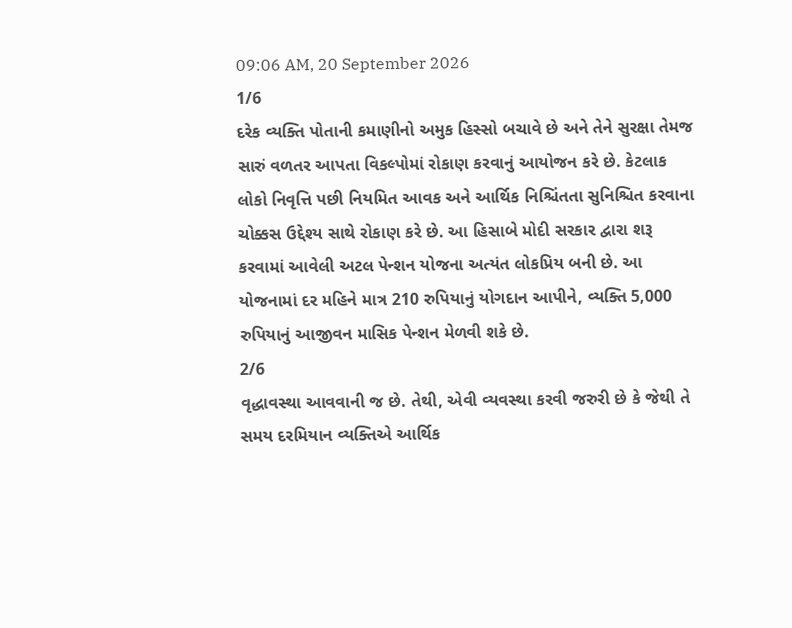09:06 AM, 20 September 2026
1/6
દરેક વ્યક્તિ પોતાની કમાણીનો અમુક હિસ્સો બચાવે છે અને તેને સુરક્ષા તેમજ સારું વળતર આપતા વિકલ્પોમાં રોકાણ કરવાનું આયોજન કરે છે. કેટલાક લોકો નિવૃત્તિ પછી નિયમિત આવક અને આર્થિક નિશ્ચિંતતા સુનિશ્ચિત કરવાના ચોક્કસ ઉદ્દેશ્ય સાથે રોકાણ કરે છે. આ હિસાબે મોદી સરકાર દ્વારા શરૂ કરવામાં આવેલી અટલ પેન્શન યોજના અત્યંત લોકપ્રિય બની છે. આ યોજનામાં દર મહિને માત્ર 210 રુપિયાનું યોગદાન આપીને, વ્યક્તિ 5,000 રુપિયાનું આજીવન માસિક પેન્શન મેળવી શકે છે.
2/6
વૃદ્ધાવસ્થા આવવાની જ છે. તેથી, એવી વ્યવસ્થા કરવી જરુરી છે કે જેથી તે સમય દરમિયાન વ્યક્તિએ આર્થિક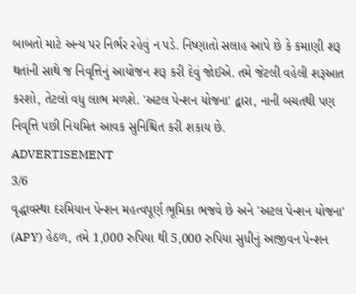બાબતો માટે અન્ય પર નિર્ભર રહેવું ન પડે. નિષ્ણાતો સલાહ આપે છે કે કમાણી શરૂ થતાંની સાથે જ નિવૃત્તિનું આયોજન શરૂ કરી દેવું જોઈએ. તમે જેટલી વહેલી શરૂઆત કરશો, તેટલો વધુ લાભ મળશે. 'અટલ પેન્શન યોજના' દ્વારા, નાની બચતથી પણ નિવૃત્તિ પછી નિયમિત આવક સુનિશ્ચિત કરી શકાય છે.
ADVERTISEMENT
3/6
વૃદ્ધાવસ્થા દરમિયાન પેન્શન મહત્વપૂર્ણ ભૂમિકા ભજવે છે અને 'અટલ પેન્શન યોજના' (APY) હેઠળ, તમે 1,000 રુપિયા થી 5,000 રુપિયા સુધીનું આજીવન પેન્શન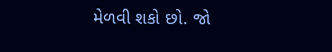મેળવી શકો છો. જો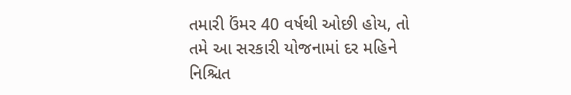તમારી ઉંમર 40 વર્ષથી ઓછી હોય, તો તમે આ સરકારી યોજનામાં દર મહિને નિશ્ચિત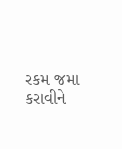રકમ જમા કરાવીને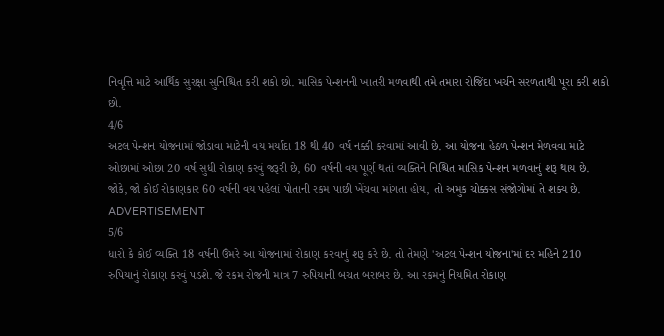નિવૃત્તિ માટે આર્થિક સુરક્ષા સુનિશ્ચિત કરી શકો છો. માસિક પેન્શનની ખાતરી મળવાથી તમે તમારા રોજિંદા ખર્ચને સરળતાથી પૂરા કરી શકો છો.
4/6
અટલ પેન્શન યોજનામાં જોડાવા માટેની વય મર્યાદા 18 થી 40 વર્ષ નક્કી કરવામાં આવી છે. આ યોજના હેઠળ પેન્શન મેળવવા માટે ઓછામાં ઓછા 20 વર્ષ સુધી રોકાણ કરવું જરૂરી છે, 60 વર્ષની વય પૂર્ણ થતાં વ્યક્તિને નિશ્ચિત માસિક પેન્શન મળવાનું શરૂ થાય છે. જોકે, જો કોઈ રોકાણકાર 60 વર્ષની વય પહેલાં પોતાની રકમ પાછી ખેંચવા માંગતા હોય, તો અમુક ચોક્કસ સંજોગોમાં તે શક્ય છે.
ADVERTISEMENT
5/6
ધારો કે કોઈ વ્યક્તિ 18 વર્ષની ઉંમરે આ યોજનામાં રોકાણ કરવાનું શરૂ કરે છે. તો તેમણે 'અટલ પેન્શન યોજના'માં દર મહિને 210 રુપિયાનું રોકાણ કરવું પડશે. જે રકમ રોજની માત્ર 7 રુપિયાની બચત બરાબર છે. આ રકમનું નિયમિત રોકાણ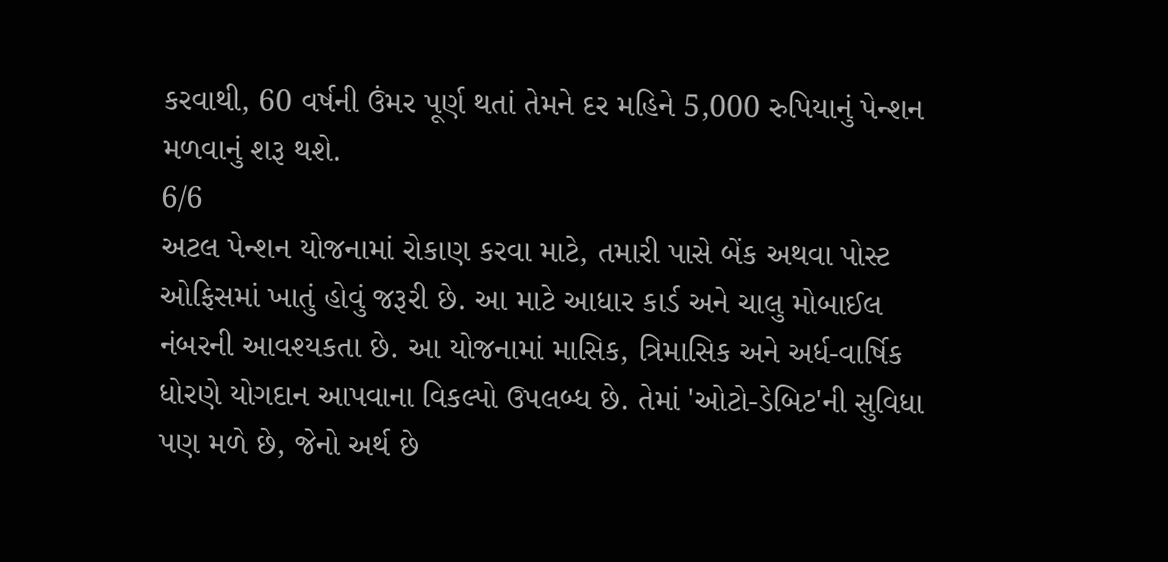કરવાથી, 60 વર્ષની ઉંમર પૂર્ણ થતાં તેમને દર મહિને 5,000 રુપિયાનું પેન્શન મળવાનું શરૂ થશે.
6/6
અટલ પેન્શન યોજનામાં રોકાણ કરવા માટે, તમારી પાસે બેંક અથવા પોસ્ટ ઓફિસમાં ખાતું હોવું જરૂરી છે. આ માટે આધાર કાર્ડ અને ચાલુ મોબાઈલ નંબરની આવશ્યકતા છે. આ યોજનામાં માસિક, ત્રિમાસિક અને અર્ધ-વાર્ષિક ધોરણે યોગદાન આપવાના વિકલ્પો ઉપલબ્ધ છે. તેમાં 'ઓટો-ડેબિટ'ની સુવિધા પણ મળે છે, જેનો અર્થ છે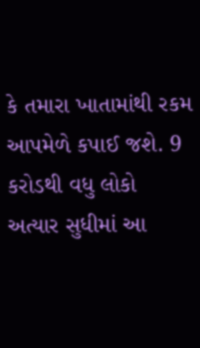કે તમારા ખાતામાંથી રકમ આપમેળે કપાઈ જશે. 9 કરોડથી વધુ લોકો અત્યાર સુધીમાં આ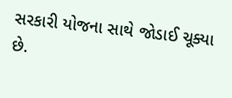સરકારી યોજના સાથે જોડાઈ ચૂક્યા છે.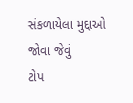સંકળાયેલા મુદ્દાઓ
જોવા જેવું
ટોપ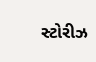સ્ટોરીઝ